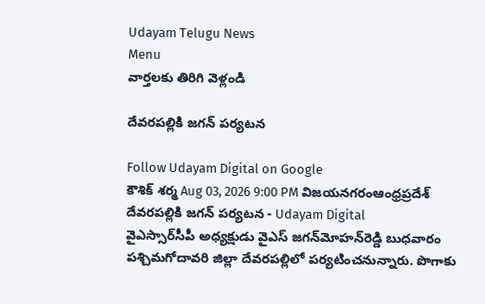Udayam Telugu News
Menu
వార్తలకు తిరిగి వెళ్లండి

దేవరపల్లికి జగన్‌ పర్యటన

Follow Udayam Digital on Google
కౌశిక్ శర్మ Aug 03, 2026 9:00 PM విజయనగరంఆంధ్రప్రదేశ్
దేవరపల్లికి జగన్‌ పర్యటన - Udayam Digital
వైఎస్సార్‌సీపీ అధ్యక్షుడు వైఎస్‌ జగన్‌మోహన్‌రెడ్డి బుధవారం పశ్చిమగోదావరి జిల్లా దేవరపల్లిలో పర్యటించనున్నారు. పొగాకు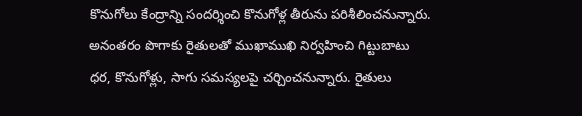కొనుగోలు కేంద్రాన్ని సందర్శించి కొనుగోళ్ల తీరును పరిశీలించనున్నారు. అనంతరం పొగాకు రైతులతో ముఖాముఖి నిర్వహించి గిట్టుబాటు ధర, కొనుగోళ్లు, సాగు సమస్యలపై చర్చించనున్నారు. రైతులు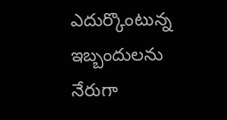ఎదుర్కొంటున్న ఇబ్బందులను నేరుగా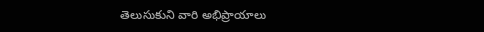తెలుసుకుని వారి అభిప్రాయాలు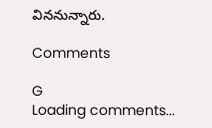విననున్నారు.

Comments

G
Loading comments...